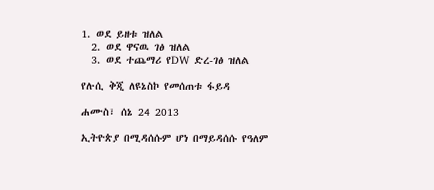1. ወደ ይዘቱ ዝለል
  2. ወደ ዋናዉ ገፅ ዝለል
  3. ወደ ተጨማሪ የDW ድረ-ገፅ ዝለል

የሉሲ ቅጂ ለዩኔስኮ የመሰጠቱ ፋይዳ

ሐሙስ፣ ሰኔ 24 2013

ኢትዮጵያ በሚዳሰሱም ሆነ በማይዳሰሱ የዓለም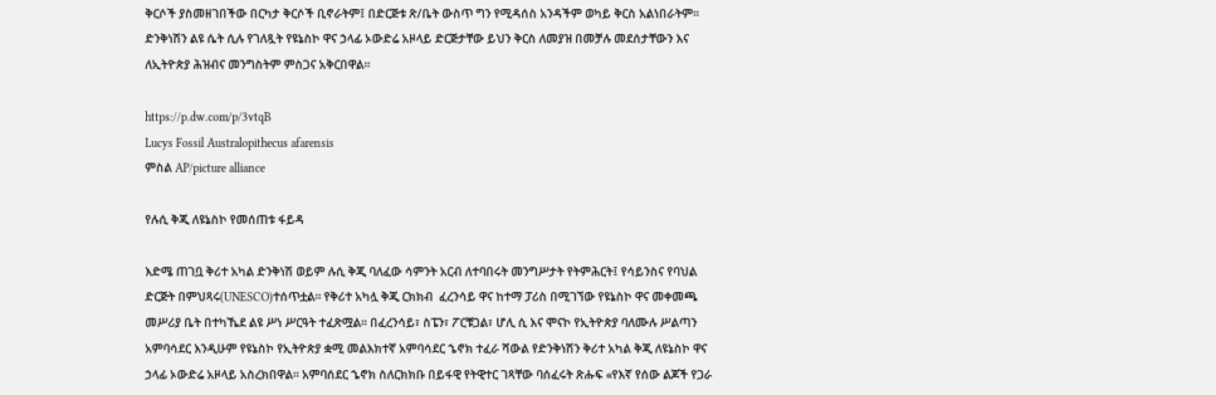ቅርሶች ያስመዘገበችው በርካታ ቅርሶች ቢኖራትም፤ በድርጅቱ ጽ/ቤት ውስጥ ግን የሚዳሰስ አንዳችም ወካይ ቅርስ አልነበራትም። ድንቅነሽን ልዩ ሴት ሲሉ የገለጿት የዩኔስኮ ዋና ኃላፊ ኦውድሬ አዞላይ ድርጅታቸው ይህን ቅርስ ለመያዝ በመቻሉ መደሰታቸውን እና ለኢትዮጵያ ሕዝብና መንግስትም ምስጋና አቅርበዋል።

https://p.dw.com/p/3vtqB
Lucys Fossil Australopithecus afarensis
ምስል AP/picture alliance

የሉሲ ቅጂ ለዩኔስኮ የመሰጠቱ ፋይዳ

እድሜ ጠገቧ ቅሪተ አካል ድንቅነሽ ወይም ሉሲ ቅጂ ባለፈው ሳምንት አርብ ለተባበሩት መንግሥታት የትምሕርት፤ የሳይንስና የባህል ድርጅት በምህጻሩ(UNESCO)ተሰጥቷል። የቅሪተ አካሏ ቅጂ ርክክብ  ፈረንሳይ ዋና ከተማ ፓሪስ በሚገኘው የዩኔስኮ ዋና መቀመጫ መሥሪያ ቤት በተካኼደ ልዩ ሥነ ሥርዓት ተፈጽሟል። በፈረንሳይ፣ ስፔን፣ ፖርቹጋል፣ ሆሊ ሲ እና ሞናኮ የኢትዮጵያ ባለሙሉ ሥልጣን አምባሳደር እንዲሁም የዩኔስኮ የኢትዮጵያ ቋሚ መልእክተኛ አምባሳደር ኄኖክ ተፈራ ሻውል የድንቅነሽን ቅሪተ አካል ቅጂ ለዩኔስኮ ዋና ኃላፊ ኦውድሬ አዞላይ አስረክበዋል። አምባሰደር ኄኖክ ስለርክክቡ በይፋዊ የትዊተር ገጻቸው ባሰፈሩት ጽሑፍ «የእኛ የሰው ልጆች የጋራ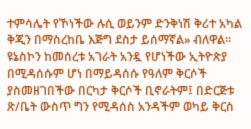ተምሳሌት የኾነችው ሉሲ ወይንም ድንቅነሽ ቅሪተ አካል ቅጂን በማስረከቤ እጅግ ደስታ ይሰማኛል» ብለዋል።
ዩኔስኮን ከመሰረቱ አገራት አንዷ የሆነችው ኢትዮጵያ በሚዳሰሱም ሆነ በማይዳሰሱ የዓለም ቅርሶች ያስመዘገበችው በርካታ ቅርሶች ቢኖራትም፤ በድርጅቱ ጽ/ቤት ውስጥ ግን የሚዳሰስ አንዳችም ወካይ ቅርስ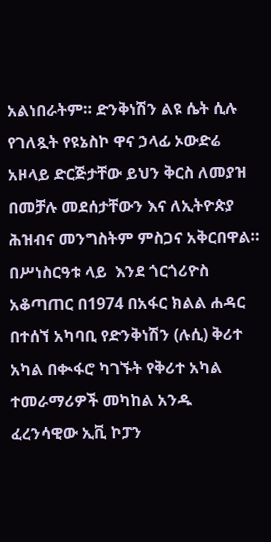አልነበራትም። ድንቅነሽን ልዩ ሴት ሲሉ የገለጿት የዩኔስኮ ዋና ኃላፊ ኦውድሬ አዞላይ ድርጅታቸው ይህን ቅርስ ለመያዝ በመቻሉ መደሰታቸውን እና ለኢትዮጵያ ሕዝብና መንግስትም ምስጋና አቅርበዋል። በሥነስርዓቱ ላይ  እንደ ጎርጎሪዮስ አቆጣጠር በ1974 በአፋር ክልል ሐዳር በተሰኘ አካባቢ የድንቅነሽን (ሉሲ) ቅሪተ አካል በቊፋሮ ካገኙት የቅሪተ አካል ተመራማሪዎች መካከል አንዱ  ፈረንሳዊው ኢቪ ኮፓን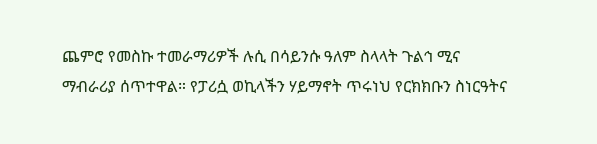ጨምሮ የመስኩ ተመራማሪዎች ሉሲ በሳይንሱ ዓለም ስላላት ጉልኅ ሚና ማብራሪያ ሰጥተዋል። የፓሪሷ ወኪላችን ሃይማኖት ጥሩነህ የርክክቡን ስነርዓትና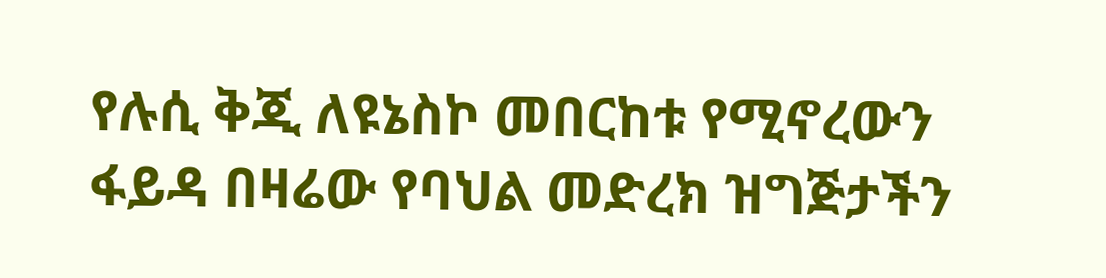የሉሲ ቅጂ ለዩኔስኮ መበርከቱ የሚኖረውን ፋይዳ በዛሬው የባህል መድረክ ዝግጅታችን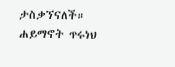ታስቃኘናለች።
ሐይማኖት ጥሩነህ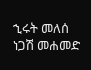ኂሩት መለሰ
ነጋሽ መሐመድ